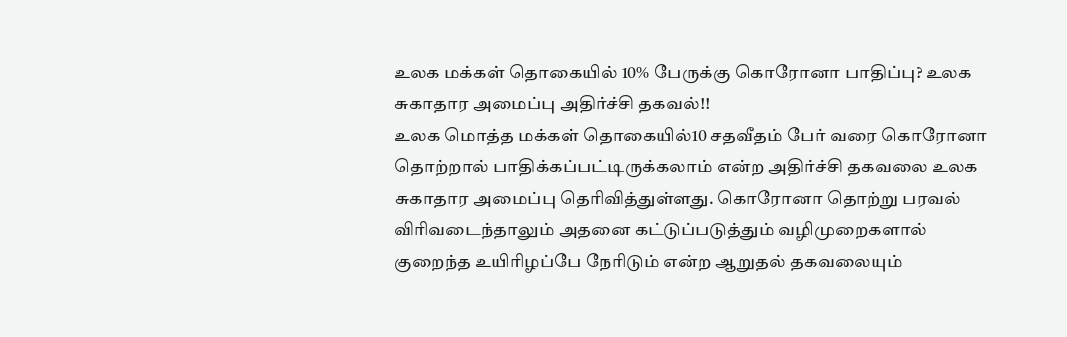உலக மக்கள் தொகையில் 10% பேருக்கு கொரோனா பாதிப்பு? உலக சுகாதார அமைப்பு அதிர்ச்சி தகவல்!!
உலக மொத்த மக்கள் தொகையில்10 சதவீதம் பேர் வரை கொரோனா தொற்றால் பாதிக்கப்பட்டிருக்கலாம் என்ற அதிர்ச்சி தகவலை உலக சுகாதார அமைப்பு தெரிவித்துள்ளது. கொரோனா தொற்று பரவல் விரிவடைந்தாலும் அதனை கட்டுப்படுத்தும் வழிமுறைகளால் குறைந்த உயிரிழப்பே நேரிடும் என்ற ஆறுதல் தகவலையும்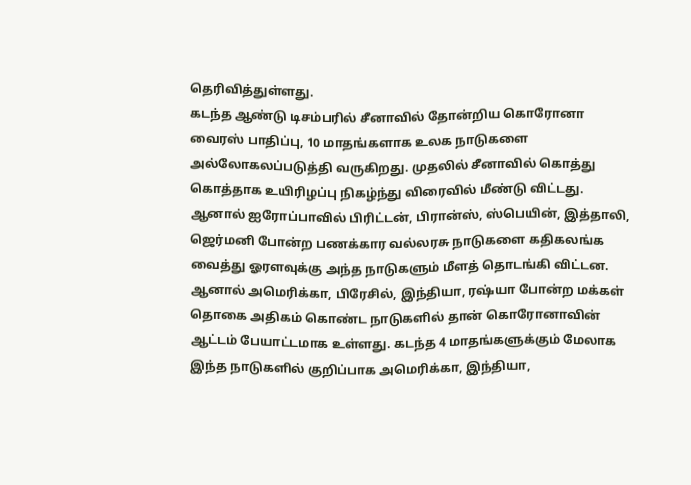தெரிவித்துள்ளது.
கடந்த ஆண்டு டிசம்பரில் சீனாவில் தோன்றிய கொரோனா வைரஸ் பாதிப்பு, 10 மாதங்களாக உலக நாடுகளை அல்லோகலப்படுத்தி வருகிறது. முதலில் சீனாவில் கொத்து கொத்தாக உயிரிழப்பு நிகழ்ந்து விரைவில் மீண்டு விட்டது. ஆனால் ஐரோப்பாவில் பிரிட்டன், பிரான்ஸ், ஸ்பெயின், இத்தாலி, ஜெர்மனி போன்ற பணக்கார வல்லரசு நாடுகளை கதிகலங்க வைத்து ஓரளவுக்கு அந்த நாடுகளும் மீளத் தொடங்கி விட்டன.
ஆனால் அமெரிக்கா, பிரேசில், இந்தியா, ரஷ்யா போன்ற மக்கள் தொகை அதிகம் கொண்ட நாடுகளில் தான் கொரோனாவின் ஆட்டம் பேயாட்டமாக உள்ளது. கடந்த 4 மாதங்களுக்கும் மேலாக இந்த நாடுகளில் குறிப்பாக அமெரிக்கா, இந்தியா,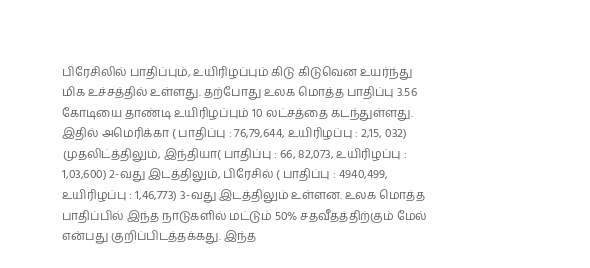பிரேசிலில் பாதிப்பும், உயிரிழப்பும் கிடு கிடுவென உயர்ந்து மிக உச்சத்தில் உள்ளது. தற்போது உலக மொத்த பாதிப்பு 3.56 கோடியை தாண்டி உயிரிழப்பும் 10 லட்சத்தை கடந்துள்ளது.
இதில் அமெரிக்கா ( பாதிப்பு : 76,79,644, உயிரிழப்பு : 2,15, 032) முதலிட்த்திலும், இந்தியா( பாதிப்பு : 66, 82,073, உயிரிழப்பு : 1,03,600) 2-வது இடத்திலும், பிரேசில் ( பாதிப்பு : 4940,499, உயிரிழப்பு : 1,46,773) 3-வது இடத்திலும் உள்ளன. உலக மொத்த பாதிப்பில் இந்த நாடுகளில் மட்டும் 50% சதவீதத்திற்கும் மேல் என்பது குறிப்பிடத்தக்கது. இந்த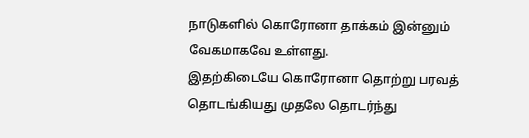நாடுகளில் கொரோனா தாக்கம் இன்னும் வேகமாகவே உள்ளது.
இதற்கிடையே கொரோனா தொற்று பரவத் தொடங்கியது முதலே தொடர்ந்து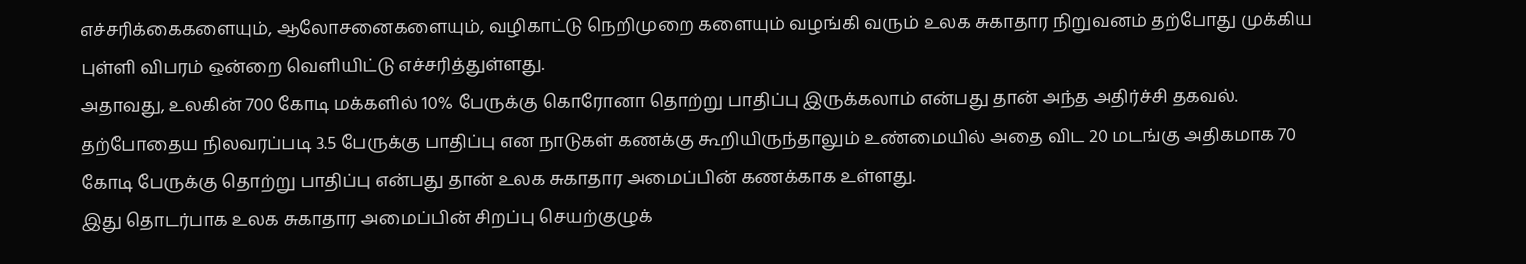எச்சரிக்கைகளையும், ஆலோசனைகளையும், வழிகாட்டு நெறிமுறை களையும் வழங்கி வரும் உலக சுகாதார நிறுவனம் தற்போது முக்கிய புள்ளி விபரம் ஒன்றை வெளியிட்டு எச்சரித்துள்ளது.
அதாவது, உலகின் 700 கோடி மக்களில் 10% பேருக்கு கொரோனா தொற்று பாதிப்பு இருக்கலாம் என்பது தான் அந்த அதிர்ச்சி தகவல். தற்போதைய நிலவரப்படி 3.5 பேருக்கு பாதிப்பு என நாடுகள் கணக்கு கூறியிருந்தாலும் உண்மையில் அதை விட 20 மடங்கு அதிகமாக 70 கோடி பேருக்கு தொற்று பாதிப்பு என்பது தான் உலக சுகாதார அமைப்பின் கணக்காக உள்ளது.
இது தொடர்பாக உலக சுகாதார அமைப்பின் சிறப்பு செயற்குழுக்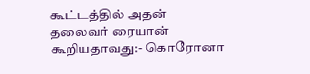கூட்டத்தில் அதன் தலைவர் ரையான் கூறியதாவது:- கொரோனா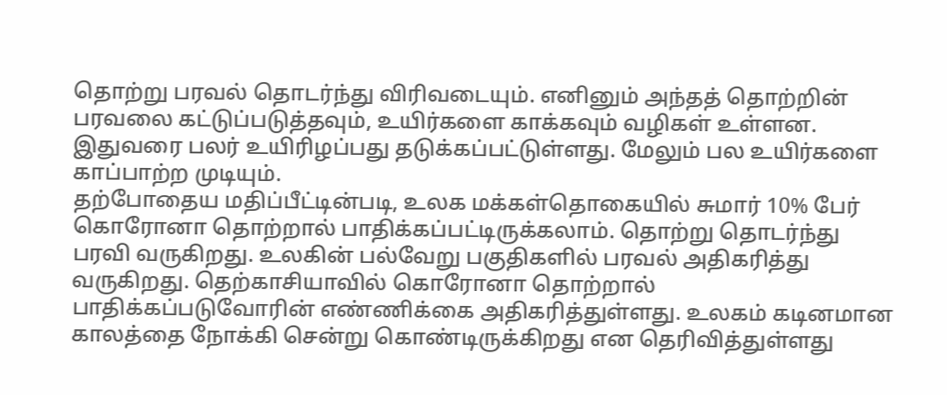தொற்று பரவல் தொடர்ந்து விரிவடையும். எனினும் அந்தத் தொற்றின் பரவலை கட்டுப்படுத்தவும், உயிர்களை காக்கவும் வழிகள் உள்ளன. இதுவரை பலர் உயிரிழப்பது தடுக்கப்பட்டுள்ளது. மேலும் பல உயிர்களை காப்பாற்ற முடியும்.
தற்போதைய மதிப்பீட்டின்படி, உலக மக்கள்தொகையில் சுமார் 10% பேர் கொரோனா தொற்றால் பாதிக்கப்பட்டிருக்கலாம். தொற்று தொடர்ந்து பரவி வருகிறது. உலகின் பல்வேறு பகுதிகளில் பரவல் அதிகரித்து வருகிறது. தெற்காசியாவில் கொரோனா தொற்றால் பாதிக்கப்படுவோரின் எண்ணிக்கை அதிகரித்துள்ளது. உலகம் கடினமான காலத்தை நோக்கி சென்று கொண்டிருக்கிறது என தெரிவித்துள்ளது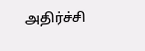அதிர்ச்சி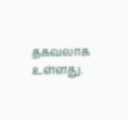தகவலாக உள்ளது.